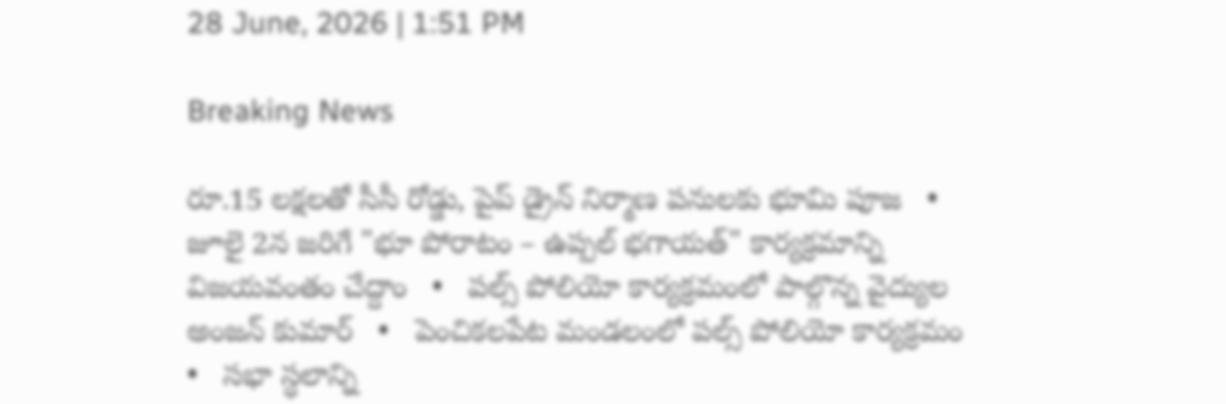28 June, 2026 | 1:51 PM

Breaking News

రూ.15 లక్షలతో సీసీ రోడ్డు, పైప్ డ్రైన్ నిర్మాణ పనులకు భూమి పూజ   •   జూలై 2న జరిగే "భూ పోరాటం – ఉప్పల్ భగాయత్" కార్యక్రమాన్ని విజయవంతం చేద్దాం   •   పల్స్ పోలియో కార్యక్రమంలో పాల్గొన్న వైద్యుల అంజన్ కుమార్   •   పెంచికలపేట మండలంలో పల్స్ పోలియో కార్యక్రమం   •   సభా స్ధలాన్ని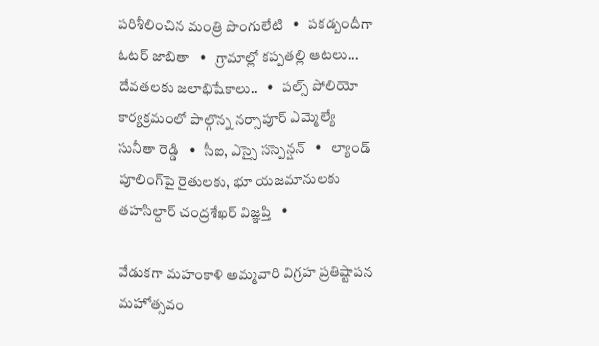పరిశీలించిన మంత్రి పొంగులేటి   •   పకడ్బందీగా ఓటర్ జాబితా   •   గ్రామాల్లో కప్పతల్లి ఆటలు... దేవతలకు జలాభిషేకాలు..   •   పల్స్ పోలియో కార్యక్రమంలో పాల్గొన్న నర్సాపూర్ ఎమ్మెల్యే సునీతా రెడ్డి   •   సీఐ, ఎస్సై సస్పెన్షన్   •   ల్యాండ్ పూలింగ్‌పై రైతులకు, భూ యజమానులకు తహసిల్దార్ చంద్రశేఖర్ విజ్ఞప్తి   •

వేడుకగా మహంకాళి అమ్మవారి విగ్రహ ప్రతిష్టాపన మహోత్సవం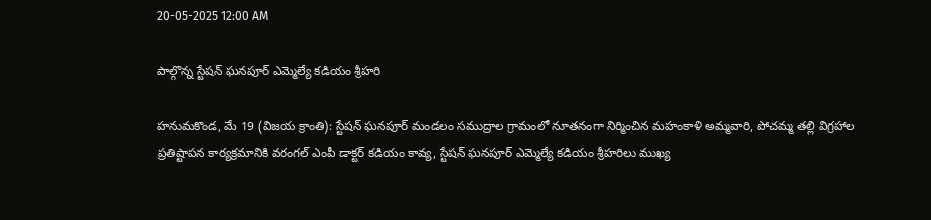20-05-2025 12:00 AM

పాల్గొన్న స్టేషన్ ఘనపూర్ ఎమ్మెల్యే కడియం శ్రీహరి

హనుమకొండ, మే 19 (విజయ క్రాంతి): స్టేషన్ ఘనపూర్ మండలం సముద్రాల గ్రామంలో నూతనంగా నిర్మించిన మహంకాళి అమ్మవారి, పోచమ్మ తల్లి విగ్రహాల ప్రతిష్టాపన కార్యక్రమానికి వరంగల్ ఎంపీ డాక్టర్ కడియం కావ్య, స్టేషన్ ఘనపూర్ ఎమ్మెల్యే కడియం శ్రీహరిలు ముఖ్య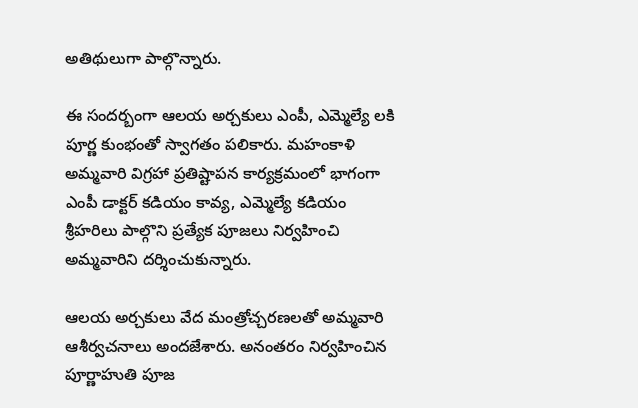అతిథులుగా పాల్గొన్నారు.

ఈ సందర్బంగా ఆలయ అర్చకులు ఎంపీ, ఎమ్మెల్యే లకి పూర్ణ కుంభంతో స్వాగతం పలికారు. మహంకాళి అమ్మవారి విగ్రహా ప్రతిష్టాపన కార్యక్రమంలో భాగంగా ఎంపీ డాక్టర్ కడియం కావ్య, ఎమ్మెల్యే కడియం శ్రీహరిలు పాల్గొని ప్రత్యేక పూజలు నిర్వహించి అమ్మవారిని దర్శించుకున్నారు.

ఆలయ అర్చకులు వేద మంత్రోచ్చరణలతో అమ్మవారి ఆశీర్వచనాలు అందజేశారు. అనంతరం నిర్వహించిన పూర్ణాహుతి పూజ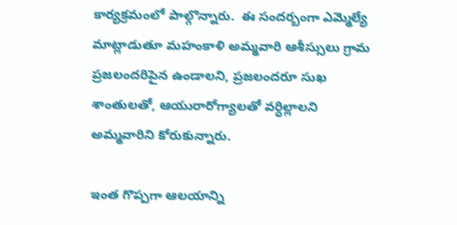కార్యక్రమంలో పాల్గొన్నారు.  ఈ సందర్బంగా ఎమ్మెల్యే మాట్లాడుతూ మహంకాళి అమ్మవారి ఆశీస్సులు గ్రామ ప్రజలందరిపైన ఉండాలని, ప్రజలందరూ సుఖ శాంతులతో, ఆయురారోగ్యాలతో వర్ధిల్లాలని అమ్మవారిని కోరుకున్నారు.

ఇంత గొప్పగా ఆలయాన్ని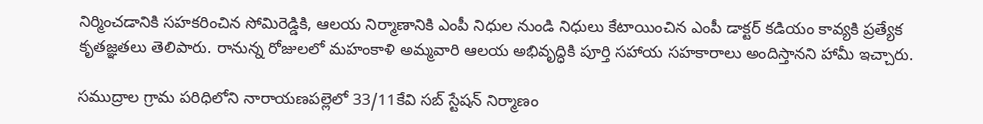నిర్మించడానికి సహకరించిన సోమిరెడ్డికి, ఆలయ నిర్మాణానికి ఎంపీ నిధుల నుండి నిధులు కేటాయించిన ఎంపీ డాక్టర్ కడియం కావ్యకి ప్రత్యేక కృతజ్ఞతలు తెలిపారు. రానున్న రోజులలో మహంకాళి అమ్మవారి ఆలయ అభివృద్ధికి పూర్తి సహాయ సహకారాలు అందిస్తానని హామీ ఇచ్చారు.

సముద్రాల గ్రామ పరిధిలోని నారాయణపల్లెలో 33/11కేవి సబ్ స్టేషన్ నిర్మాణం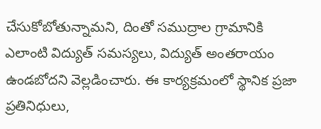చేసుకోబోతున్నామని, దింతో సముద్రాల గ్రామానికి ఎలాంటి విద్యుత్ సమస్యలు, విద్యుత్ అంతరాయం ఉండబోదని వెల్లడించారు. ఈ కార్యక్రమంలో స్థానిక ప్రజా ప్రతినిధులు,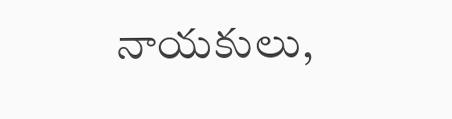నాయకులు,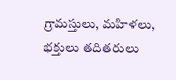గ్రామస్తులు, మహిళలు, భక్తులు తదితరులు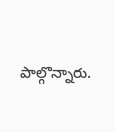పాల్గొన్నారు.